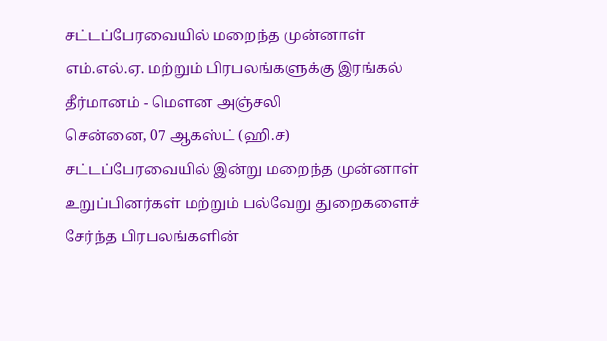சட்டப்பேரவையில் மறைந்த முன்னாள் எம்.எல்.ஏ. மற்றும் பிரபலங்களுக்கு இரங்கல் தீர்மானம் - மௌன அஞ்சலி
சென்னை, 07 ஆகஸ்ட் (ஹி.ச) சட்டப்பேரவையில் இன்று மறைந்த முன்னாள் உறுப்பினர்கள் மற்றும் பல்வேறு துறைகளைச் சேர்ந்த பிரபலங்களின்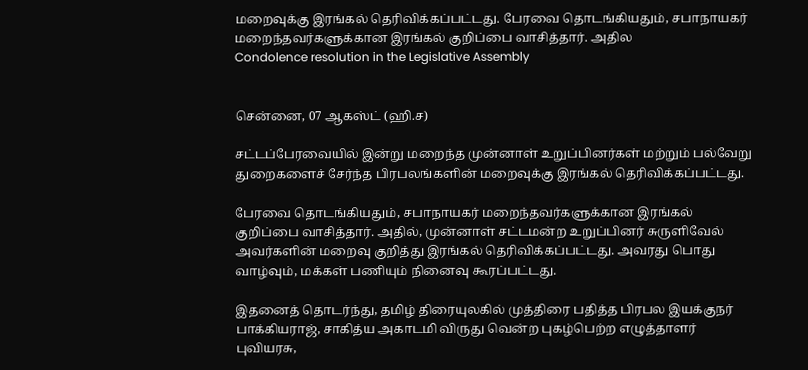மறைவுக்கு இரங்கல் தெரிவிக்கப்பட்டது. பேரவை தொடங்கியதும், சபாநாயகர் மறைந்தவர்களுக்கான இரங்கல் குறிப்பை வாசித்தார். அதில
Condolence resolution in the Legislative Assembly


சென்னை, 07 ஆகஸ்ட் (ஹி.ச)

சட்டப்பேரவையில் இன்று மறைந்த முன்னாள் உறுப்பினர்கள் மற்றும் பல்வேறு துறைகளைச் சேர்ந்த பிரபலங்களின் மறைவுக்கு இரங்கல் தெரிவிக்கப்பட்டது.

பேரவை தொடங்கியதும், சபாநாயகர் மறைந்தவர்களுக்கான இரங்கல் குறிப்பை வாசித்தார். அதில், முன்னாள் சட்டமன்ற உறுப்பினர் சுருளிவேல் அவர்களின் மறைவு குறித்து இரங்கல் தெரிவிக்கப்பட்டது. அவரது பொது வாழ்வும், மக்கள் பணியும் நினைவு கூரப்பட்டது.

இதனைத் தொடர்ந்து, தமிழ் திரையுலகில் முத்திரை பதித்த பிரபல இயக்குநர் பாக்கியராஜ், சாகித்ய அகாடமி விருது வென்ற புகழ்பெற்ற எழுத்தாளர் புவியரசு,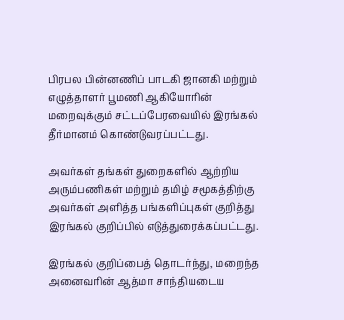பிரபல பின்னணிப் பாடகி ஜானகி மற்றும் எழுத்தாளர் பூமணி ஆகியோரின் மறைவுக்கும் சட்டப்பேரவையில் இரங்கல் தீர்மானம் கொண்டுவரப்பட்டது.

அவர்கள் தங்கள் துறைகளில் ஆற்றிய அரும்பணிகள் மற்றும் தமிழ் சமூகத்திற்கு அவர்கள் அளித்த பங்களிப்புகள் குறித்து இரங்கல் குறிப்பில் எடுத்துரைக்கப்பட்டது.

இரங்கல் குறிப்பைத் தொடர்ந்து, மறைந்த அனைவரின் ஆத்மா சாந்தியடைய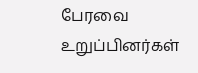பேரவை உறுப்பினர்கள்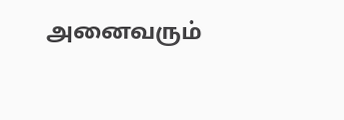அனைவரும்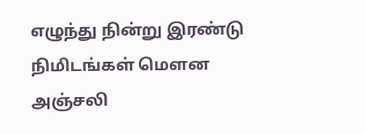எழுந்து நின்று இரண்டு நிமிடங்கள் மௌன அஞ்சலி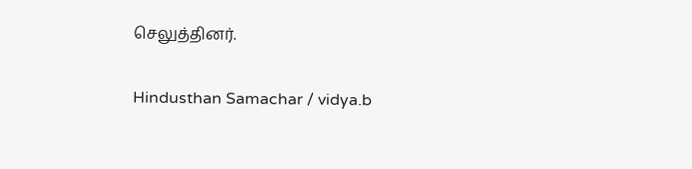செலுத்தினர்.

Hindusthan Samachar / vidya.b